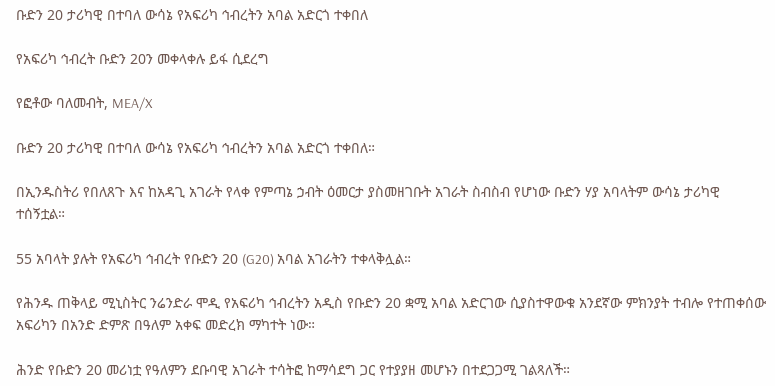ቡድን 20 ታሪካዊ በተባለ ውሳኔ የአፍሪካ ኅብረትን አባል አድርጎ ተቀበለ

የአፍሪካ ኅብረት ቡድን 20ን መቀላቀሉ ይፋ ሲደረግ

የፎቶው ባለመብት, MEA/X

ቡድን 20 ታሪካዊ በተባለ ውሳኔ የአፍሪካ ኅብረትን አባል አድርጎ ተቀበለ።

በኢንዱስትሪ የበለጸጉ እና ከአዳጊ አገራት የላቀ የምጣኔ ኃብት ዕመርታ ያስመዘገቡት አገራት ስብስብ የሆነው ቡድን ሃያ አባላትም ውሳኔ ታሪካዊ ተሰኝቷል።

55 አባላት ያሉት የአፍሪካ ኅብረት የቡድን 20 (G20) አባል አገራትን ተቀላቅሏል።

የሕንዱ ጠቅላይ ሚኒስትር ንሬንድራ ሞዲ የአፍሪካ ኅብረትን አዲስ የቡድን 20 ቋሚ አባል አድርገው ሲያስተዋውቁ አንደኛው ምክንያት ተብሎ የተጠቀሰው አፍሪካን በአንድ ድምጽ በዓለም አቀፍ መድረክ ማካተት ነው።

ሕንድ የቡድን 20 መሪነቷ የዓለምን ደቡባዊ አገራት ተሳትፎ ከማሳደግ ጋር የተያያዘ መሆኑን በተደጋጋሚ ገልጻለች።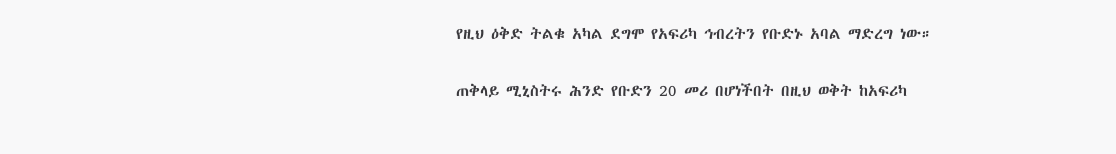የዚህ ዕቅድ ትልቁ አካል ደግሞ የአፍሪካ ኅብረትን የቡድኑ አባል ማድረግ ነው።

ጠቅላይ ሚኒስትሩ ሕንድ የቡድን 20 መሪ በሆነችበት በዚህ ወቅት ከአፍሪካ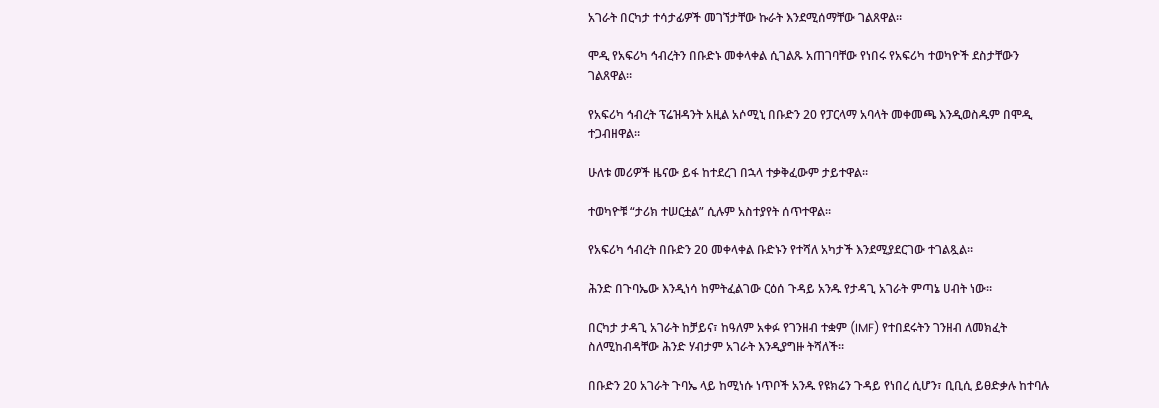አገራት በርካታ ተሳታፊዎች መገኘታቸው ኩራት እንደሚሰማቸው ገልጸዋል።

ሞዲ የአፍሪካ ኅብረትን በቡድኑ መቀላቀል ሲገልጹ አጠገባቸው የነበሩ የአፍሪካ ተወካዮች ደስታቸውን ገልጸዋል።

የአፍሪካ ኅብረት ፕሬዝዳንት አዚል አሶሚኒ በቡድን 20 የፓርላማ አባላት መቀመጫ እንዲወስዱም በሞዲ ተጋብዘዋል።

ሁለቱ መሪዎች ዜናው ይፋ ከተደረገ በኋላ ተቃቅፈውም ታይተዋል።

ተወካዮቹ “ታሪክ ተሠርቷል” ሲሉም አስተያየት ሰጥተዋል።

የአፍሪካ ኅብረት በቡድን 20 መቀላቀል ቡድኑን የተሻለ አካታች እንደሚያደርገው ተገልጿል።

ሕንድ በጉባኤው እንዲነሳ ከምትፈልገው ርዕሰ ጉዳይ አንዱ የታዳጊ አገራት ምጣኔ ሀብት ነው።

በርካታ ታዳጊ አገራት ከቻይና፣ ከዓለም አቀፉ የገንዘብ ተቋም (IMF) የተበደሩትን ገንዘብ ለመክፈት ስለሚከብዳቸው ሕንድ ሃብታም አገራት እንዲያግዙ ትሻለች።

በቡድን 20 አገራት ጉባኤ ላይ ከሚነሱ ነጥቦች አንዱ የዩክሬን ጉዳይ የነበረ ሲሆን፣ ቢቢሲ ይፀድቃሉ ከተባሉ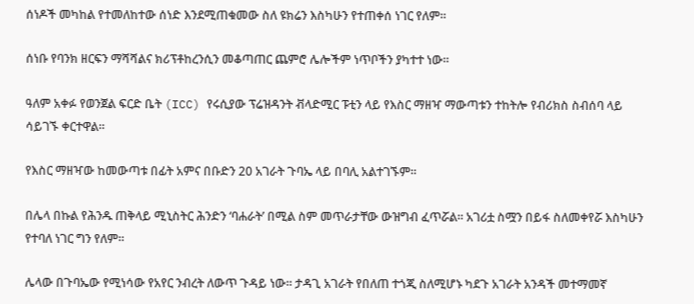ሰነዶች መካከል የተመለከተው ሰነድ እንደሚጠቁመው ስለ ዩክሬን እስካሁን የተጠቀሰ ነገር የለም።

ሰነቡ የባንክ ዘርፍን ማሻሻልና ክሪፕቶከረንሲን መቆጣጠር ጨምሮ ሌሎችም ነጥቦችን ያካተተ ነው።

ዓለም አቀፉ የወንጀል ፍርድ ቤት (ICC) የሩሲያው ፕሬዝዳንት ቭላድሚር ፑቲን ላይ የእስር ማዘዣ ማውጣቱን ተከትሎ የብሪክስ ስብሰባ ላይ ሳይገኙ ቀርተዋል።

የእስር ማዘዣው ከመውጣቱ በፊት አምና በቡድን 20 አገራት ጉባኤ ላይ በባሊ አልተገኙም።

በሌላ በኩል የሕንዱ ጠቅላይ ሚኒስትር ሕንድን ‘ባሐራት’ በሚል ስም መጥራታቸው ውዝግብ ፈጥሯል። አገሪቷ ስሟን በይፋ ስለመቀየሯ እስካሁን የተባለ ነገር ግን የለም።

ሌላው በጉባኤው የሚነሳው የአየር ንብረት ለውጥ ጉዳይ ነው። ታዳጊ አገራት የበለጠ ተጎጂ ስለሚሆኑ ካደጉ አገራት አንዳች መተማመኛ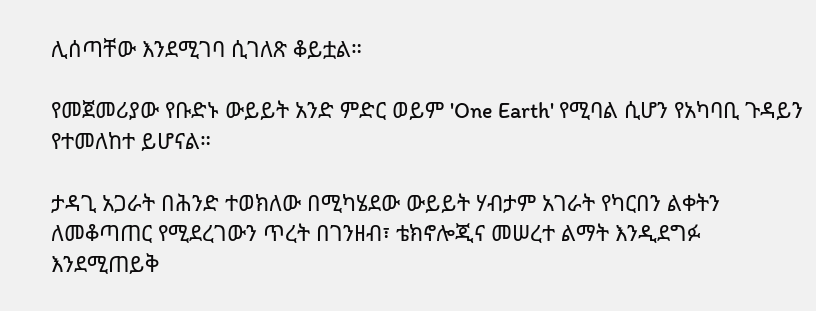ሊሰጣቸው እንደሚገባ ሲገለጽ ቆይቷል።

የመጀመሪያው የቡድኑ ውይይት አንድ ምድር ወይም 'One Earth' የሚባል ሲሆን የአካባቢ ጉዳይን የተመለከተ ይሆናል።

ታዳጊ አጋራት በሕንድ ተወክለው በሚካሄደው ውይይት ሃብታም አገራት የካርበን ልቀትን ለመቆጣጠር የሚደረገውን ጥረት በገንዘብ፣ ቴክኖሎጂና መሠረተ ልማት እንዲደግፉ እንደሚጠይቅ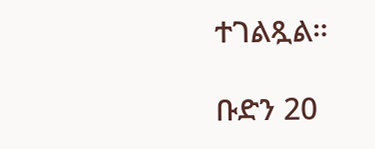ተገልጿል።

ቡድን 20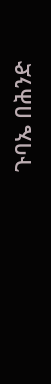ጉባኤ በሕንድ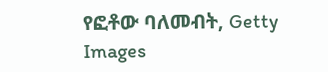የፎቶው ባለመብት, Getty Images